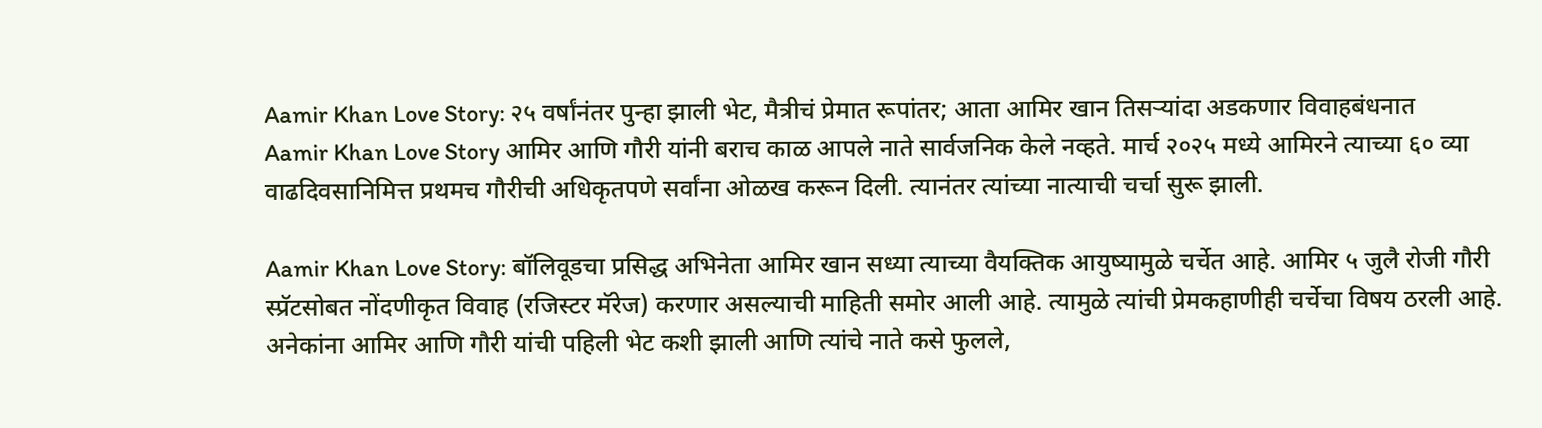Aamir Khan Love Story: २५ वर्षांनंतर पुन्हा झाली भेट, मैत्रीचं प्रेमात रूपांतर; आता आमिर खान तिसऱ्यांदा अडकणार विवाहबंधनात
Aamir Khan Love Story आमिर आणि गौरी यांनी बराच काळ आपले नाते सार्वजनिक केले नव्हते. मार्च २०२५ मध्ये आमिरने त्याच्या ६० व्या वाढदिवसानिमित्त प्रथमच गौरीची अधिकृतपणे सर्वांना ओळख करून दिली. त्यानंतर त्यांच्या नात्याची चर्चा सुरू झाली.

Aamir Khan Love Story: बॉलिवूडचा प्रसिद्ध अभिनेता आमिर खान सध्या त्याच्या वैयक्तिक आयुष्यामुळे चर्चेत आहे. आमिर ५ जुलै रोजी गौरी स्प्रॅटसोबत नोंदणीकृत विवाह (रजिस्टर मॅरेज) करणार असल्याची माहिती समोर आली आहे. त्यामुळे त्यांची प्रेमकहाणीही चर्चेचा विषय ठरली आहे. अनेकांना आमिर आणि गौरी यांची पहिली भेट कशी झाली आणि त्यांचे नाते कसे फुलले,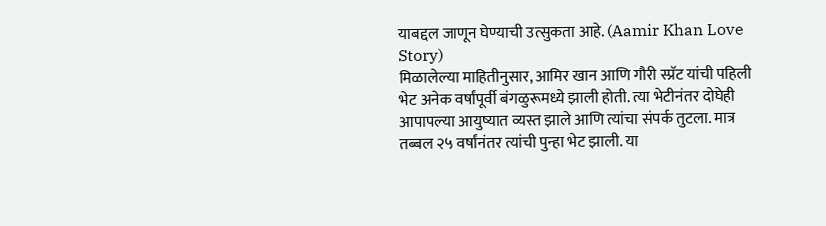याबद्दल जाणून घेण्याची उत्सुकता आहे. (Aamir Khan Love Story)
मिळालेल्या माहितीनुसार, आमिर खान आणि गौरी स्प्रॅट यांची पहिली भेट अनेक वर्षांपूर्वी बंगळुरूमध्ये झाली होती. त्या भेटीनंतर दोघेही आपापल्या आयुष्यात व्यस्त झाले आणि त्यांचा संपर्क तुटला. मात्र तब्बल २५ वर्षांनंतर त्यांची पुन्हा भेट झाली. या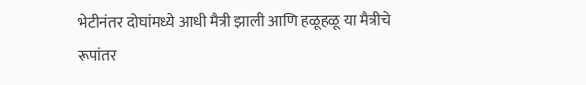भेटीनंतर दोघांमध्ये आधी मैत्री झाली आणि हळूहळू या मैत्रीचे रूपांतर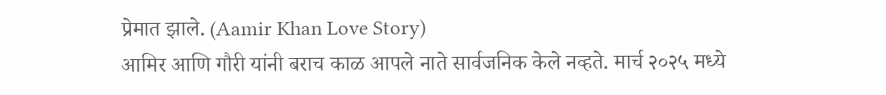प्रेमात झाले. (Aamir Khan Love Story)
आमिर आणि गौरी यांनी बराच काळ आपले नाते सार्वजनिक केले नव्हते. मार्च २०२५ मध्ये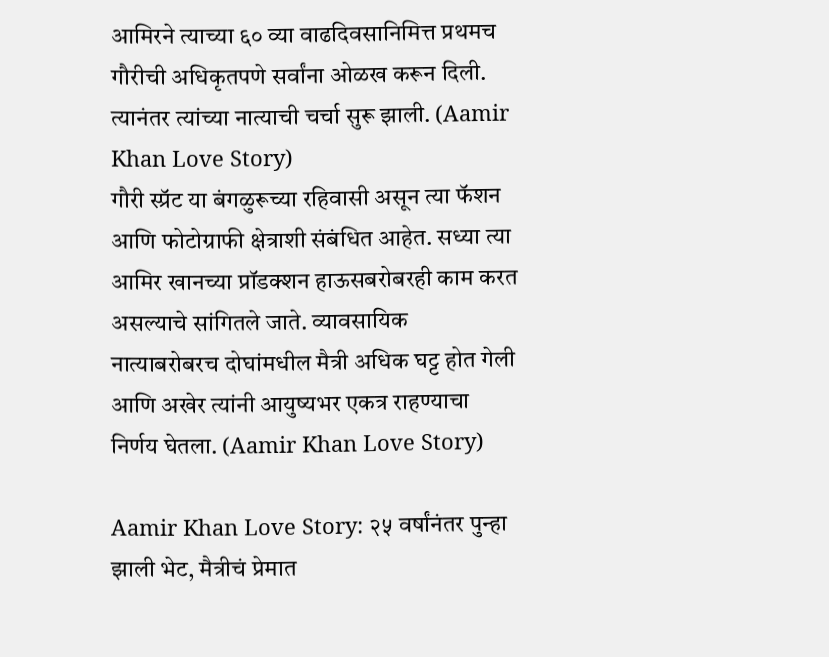आमिरने त्याच्या ६० व्या वाढदिवसानिमित्त प्रथमच गौरीची अधिकृतपणे सर्वांना ओळख करून दिली. त्यानंतर त्यांच्या नात्याची चर्चा सुरू झाली. (Aamir Khan Love Story)
गौरी स्प्रॅट या बंगळुरूच्या रहिवासी असून त्या फॅशन आणि फोटोग्राफी क्षेत्राशी संबंधित आहेत. सध्या त्या आमिर खानच्या प्रॉडक्शन हाऊसबरोबरही काम करत असल्याचे सांगितले जाते. व्यावसायिक नात्याबरोबरच दोघांमधील मैत्री अधिक घट्ट होत गेली आणि अखेर त्यांनी आयुष्यभर एकत्र राहण्याचा निर्णय घेतला. (Aamir Khan Love Story)

Aamir Khan Love Story: २५ वर्षांनंतर पुन्हा झाली भेट, मैत्रीचं प्रेमात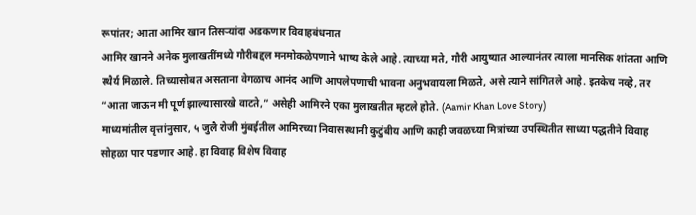रूपांतर; आता आमिर खान तिसऱ्यांदा अडकणार विवाहबंधनात
आमिर खानने अनेक मुलाखतींमध्ये गौरीबद्दल मनमोकळेपणाने भाष्य केले आहे. त्याच्या मते, गौरी आयुष्यात आल्यानंतर त्याला मानसिक शांतता आणि स्थैर्य मिळाले. तिच्यासोबत असताना वेगळाच आनंद आणि आपलेपणाची भावना अनुभवायला मिळते, असे त्याने सांगितले आहे. इतकेच नव्हे, तर “आता जाऊन मी पूर्ण झाल्यासारखे वाटते,” असेही आमिरने एका मुलाखतीत म्हटले होते. (Aamir Khan Love Story)
माध्यमांतील वृत्तांनुसार, ५ जुलै रोजी मुंबईतील आमिरच्या निवासस्थानी कुटुंबीय आणि काही जवळच्या मित्रांच्या उपस्थितीत साध्या पद्धतीने विवाह सोहळा पार पडणार आहे. हा विवाह विशेष विवाह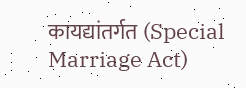कायद्यांतर्गत (Special Marriage Act)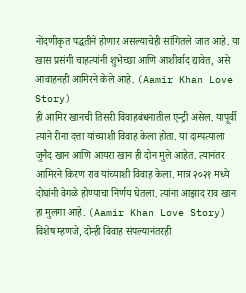नोंदणीकृत पद्धतीने होणार असल्याचेही सांगितले जात आहे. या खास प्रसंगी चाहत्यांनी शुभेच्छा आणि आशीर्वाद द्यावेत, असे आवाहनही आमिरने केले आहे. (Aamir Khan Love Story)
ही आमिर खानची तिसरी विवाहबंधनातील एन्ट्री असेल. यापूर्वी त्याने रीना दत्ता यांच्याशी विवाह केला होता. या दाम्पत्याला जुनैद खान आणि आयरा खान ही दोन मुले आहेत. त्यानंतर आमिरने किरण राव यांच्याशी विवाह केला. मात्र २०२१ मध्ये दोघांनी वेगळे होण्याचा निर्णय घेतला. त्यांना आझाद राव खान हा मुलगा आहे. (Aamir Khan Love Story)
विशेष म्हणजे, दोन्ही विवाह संपल्यानंतरही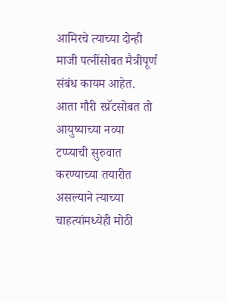आमिरचे त्याच्या दोन्ही माजी पत्नींसोबत मैत्रीपूर्ण संबंध कायम आहेत. आता गौरी स्प्रॅटसोबत तो आयुष्याच्या नव्या टप्प्याची सुरुवात करण्याच्या तयारीत असल्याने त्याच्या चाहत्यांमध्येही मोठी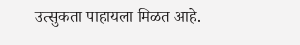उत्सुकता पाहायला मिळत आहे.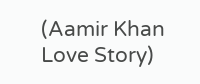(Aamir Khan Love Story)